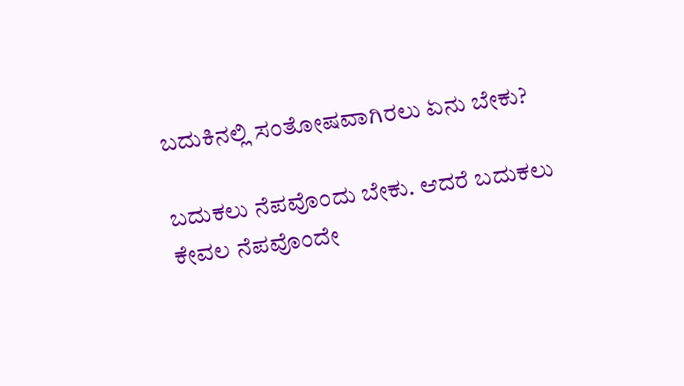ಬದುಕಿನಲ್ಲಿ ಸಂತೋಷವಾಗಿರಲು ಏನು ಬೇಕು?

ಬದುಕಲು ನೆಪವೊಂದು ಬೇಕು. ಆದರೆ ಬದುಕಲು ಕೇವಲ ನೆಪವೊಂದೇ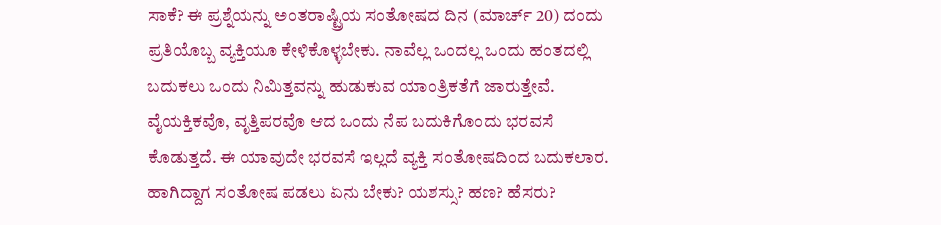ಸಾಕೆ? ಈ ಪ್ರಶ್ನೆಯನ್ನು ಅಂತರಾಷ್ಟ್ರಿಯ ಸಂತೋಷದ ದಿನ (ಮಾರ್ಚ್ 20) ದಂದು ಪ್ರತಿಯೊಬ್ಬ ವ್ಯಕ್ತಿಯೂ ಕೇಳಿಕೊಳ್ಳಬೇಕು. ನಾವೆಲ್ಲ ಒಂದಲ್ಲ ಒಂದು ಹಂತದಲ್ಲಿ ಬದುಕಲು ಒಂದು ನಿಮಿತ್ತವನ್ನು ಹುಡುಕುವ ಯಾಂತ್ರಿಕತೆಗೆ ಜಾರುತ್ತೇವೆ. ವೈಯಕ್ತಿಕವೊ, ವೃತ್ತಿಪರವೊ ಆದ ಒಂದು ನೆಪ ಬದುಕಿಗೊಂದು ಭರವಸೆ ಕೊಡುತ್ತದೆ. ಈ ಯಾವುದೇ ಭರವಸೆ ಇಲ್ಲದೆ ವ್ಯಕ್ತಿ ಸಂತೋಷದಿಂದ ಬದುಕಲಾರ. ಹಾಗಿದ್ದಾಗ ಸಂತೋಷ ಪಡಲು ಏನು ಬೇಕು? ಯಶಸ್ಸು? ಹಣ? ಹೆಸರು?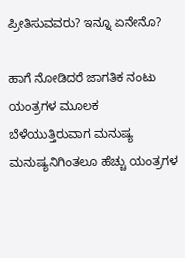ಪ್ರೀತಿಸುವವರು? ಇನ್ನೂ ಏನೇನೊ?

ಹಾಗೆ ನೋಡಿದರೆ ಜಾಗತಿಕ ನಂಟು ಯಂತ್ರಗಳ ಮೂಲಕ ಬೆಳೆಯುತ್ತಿರುವಾಗ ಮನುಷ್ಯ ಮನುಷ್ಯನಿಗಿಂತಲೂ ಹೆಚ್ಚು ಯಂತ್ರಗಳ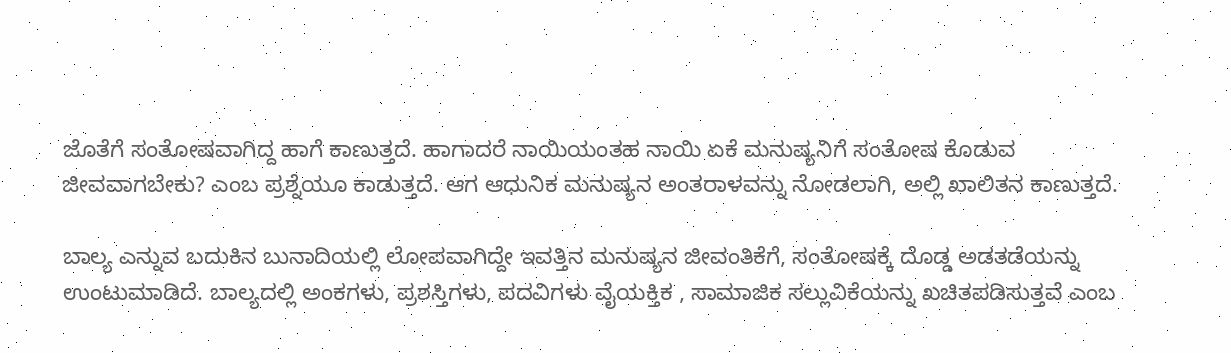ಜೊತೆಗೆ ಸಂತೋಷವಾಗಿದ್ದ ಹಾಗೆ ಕಾಣುತ್ತದೆ. ಹಾಗಾದರೆ ನಾಯಿಯಂತಹ ನಾಯಿ ಏಕೆ ಮನುಷ್ಯನಿಗೆ ಸಂತೋಷ ಕೊಡುವ ಜೀವವಾಗಬೇಕು? ಎಂಬ ಪ್ರಶ್ನೆಯೂ ಕಾಡುತ್ತದೆ. ಆಗ ಆಧುನಿಕ ಮನುಷ್ಯನ ಅಂತರಾಳವನ್ನು ನೋಡಲಾಗಿ, ಅಲ್ಲಿ ಖಾಲಿತನ ಕಾಣುತ್ತದೆ.

ಬಾಲ್ಯ ಎನ್ನುವ ಬದುಕಿನ ಬುನಾದಿಯಲ್ಲಿ ಲೋಪವಾಗಿದ್ದೇ ಇವತ್ತಿನ ಮನುಷ್ಯನ ಜೀವಂತಿಕೆಗೆ, ಸಂತೋಷಕ್ಕೆ ದೊಡ್ಡ ಅಡತಡೆಯನ್ನು ಉಂಟುಮಾಡಿದೆ. ಬಾಲ್ಯದಲ್ಲಿ ಅಂಕಗಳು, ಪ್ರಶಸ್ತಿಗಳು, ಪದವಿಗಳು ವೈಯಕ್ತಿಕ , ಸಾಮಾಜಿಕ ಸಲ್ಲುವಿಕೆಯನ್ನು ಖಚಿತಪಡಿಸುತ್ತವೆ ಎಂಬ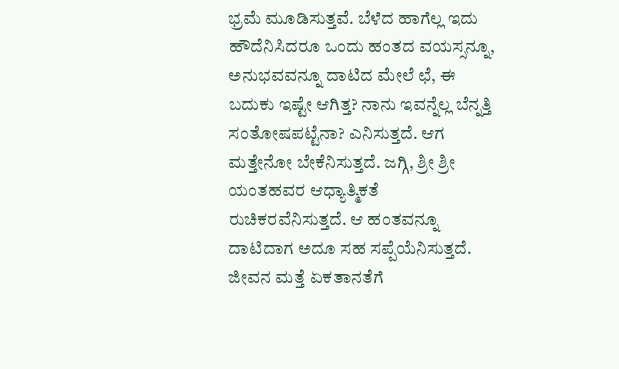ಭ್ರಮೆ ಮೂಡಿಸುತ್ತವೆ. ಬೆಳೆದ ಹಾಗೆಲ್ಲ ಇದು ಹೌದೆನಿಸಿದರೂ ಒಂದು ಹಂತದ ವಯಸ್ಸನ್ನೂ, ಅನುಭವವನ್ನೂ ದಾಟಿದ ಮೇಲೆ ಛೆ, ಈ ಬದುಕು ಇಷ್ಟೇ ಆಗಿತ್ತ? ನಾನು ಇವನ್ನೆಲ್ಲ ಬೆನ್ನತ್ತಿ ಸಂತೋಷಪಟ್ಟೆನಾ? ಎನಿಸುತ್ತದೆ. ಆಗ ಮತ್ತೇನೋ ಬೇಕೆನಿಸುತ್ತದೆ. ಜಗ್ಗಿ, ಶ್ರೀ ಶ್ರೀ ಯಂತಹವರ ಆಧ್ಯಾತ್ಮಿಕತೆ ರುಚಿಕರವೆನಿಸುತ್ತದೆ. ಆ ಹಂತವನ್ನೂ ದಾಟಿದಾಗ ಅದೂ ಸಹ ಸಪ್ಪೆಯೆನಿಸುತ್ತದೆ. ಜೀವನ ಮತ್ತೆ ಏಕತಾನತೆಗೆ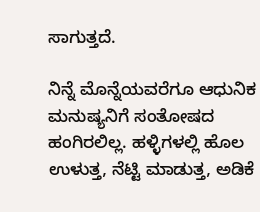ಸಾಗುತ್ತದೆ.

ನಿನ್ನೆ ಮೊನ್ನೆಯವರೆಗೂ ಆಧುನಿಕ ಮನುಷ್ಯನಿಗೆ ಸಂತೋಷದ ಹಂಗಿರಲಿಲ್ಲ. ಹಳ್ಳಿಗಳಲ್ಲಿ ಹೊಲ ಉಳುತ್ತ, ನೆಟ್ಟಿ ಮಾಡುತ್ತ, ಅಡಿಕೆ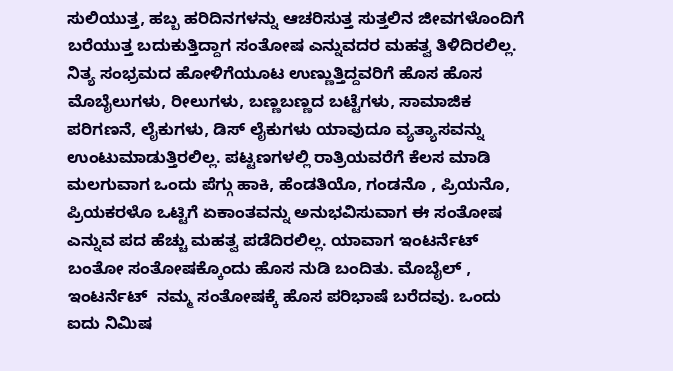ಸುಲಿಯುತ್ತ, ಹಬ್ಬ ಹರಿದಿನಗಳನ್ನು ಆಚರಿಸುತ್ತ ಸುತ್ತಲಿನ ಜೀವಗಳೊಂದಿಗೆ ಬರೆಯುತ್ತ ಬದುಕುತ್ತಿದ್ದಾಗ ಸಂತೋಷ ಎನ್ನುವದರ ಮಹತ್ವ ತಿಳಿದಿರಲಿಲ್ಲ. ನಿತ್ಯ ಸಂಭ್ರಮದ ಹೋಳಿಗೆಯೂಟ ಉಣ್ಣುತ್ತಿದ್ದವರಿಗೆ ಹೊಸ ಹೊಸ ಮೊಬೈಲುಗಳು, ರೀಲುಗಳು, ಬಣ್ಣಬಣ್ಣದ ಬಟ್ಟೆಗಳು, ಸಾಮಾಜಿಕ ಪರಿಗಣನೆ, ಲೈಕುಗಳು, ಡಿಸ್ ಲೈಕುಗಳು ಯಾವುದೂ ವ್ಯತ್ಯಾಸವನ್ನು ಉಂಟುಮಾಡುತ್ತಿರಲಿಲ್ಲ. ಪಟ್ಟಣಗಳಲ್ಲಿ ರಾತ್ರಿಯವರೆಗೆ ಕೆಲಸ ಮಾಡಿ ಮಲಗುವಾಗ ಒಂದು ಪೆಗ್ಗು ಹಾಕಿ, ಹೆಂಡತಿಯೊ, ಗಂಡನೊ , ಪ್ರಿಯನೊ, ಪ್ರಿಯಕರಳೊ ಒಟ್ಟಿಗೆ ಏಕಾಂತವನ್ನು ಅನುಭವಿಸುವಾಗ ಈ ಸಂತೋಷ ಎನ್ನುವ ಪದ ಹೆಚ್ಚು ಮಹತ್ವ ಪಡೆದಿರಲಿಲ್ಲ. ಯಾವಾಗ ಇಂಟರ್ನೆಟ್ ಬಂತೋ ಸಂತೋಷಕ್ಕೊಂದು ಹೊಸ ನುಡಿ ಬಂದಿತು. ಮೊಬೈಲ್ , ಇಂಟರ್ನೆಟ್  ನಮ್ಮ ಸಂತೋಷಕ್ಕೆ ಹೊಸ ಪರಿಭಾಷೆ ಬರೆದವು. ಒಂದು ಐದು ನಿಮಿಷ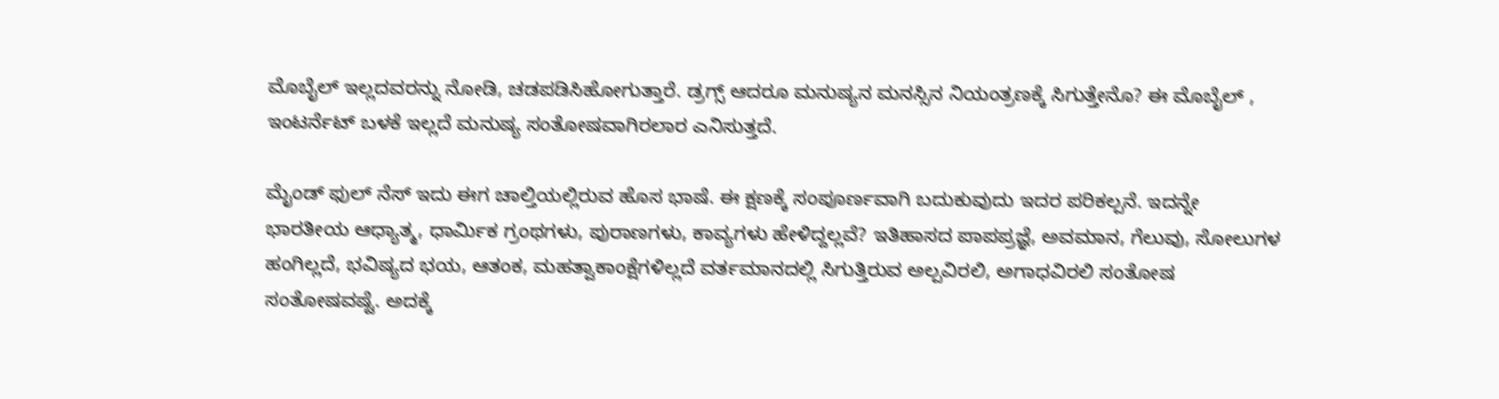ಮೊಬೈಲ್ ಇಲ್ಲದವರನ್ನು ನೋಡಿ, ಚಡಪಡಿಸಿಹೋಗುತ್ತಾರೆ. ಡ್ರಗ್ಸ್ ಆದರೂ ಮನುಷ್ಯನ ಮನಸ್ಸಿನ ನಿಯಂತ್ರಣಕ್ಕೆ ಸಿಗುತ್ತೇನೊ? ಈ ಮೊಬೈಲ್ , ಇಂಟರ್ನೆಟ್ ಬಳಕೆ ಇಲ್ಲದೆ ಮನುಷ್ಯ ಸಂತೋಷವಾಗಿರಲಾರ ಎನಿಸುತ್ತದೆ.

ಮೈಂಡ್ ಫುಲ್ ನೆಸ್ ಇದು ಈಗ ಚಾಲ್ತಿಯಲ್ಲಿರುವ ಹೊಸ ಭಾಷೆ. ಈ ಕ್ಷಣಕ್ಕೆ ಸಂಪೂರ್ಣವಾಗಿ ಬದುಕುವುದು ಇದರ ಪರಿಕಲ್ಪನೆ. ಇದನ್ನೇ ಭಾರತೀಯ ಆಧ್ಯಾತ್ಮ, ಧಾರ್ಮಿಕ ಗ್ರಂಥಗಳು, ಪುರಾಣಗಳು, ಕಾವ್ಯಗಳು ಹೇಳಿದ್ದಲ್ಲವೆ? ಇತಿಹಾಸದ ಪಾಪಪ್ರಜ್ಞೆ, ಅವಮಾನ, ಗೆಲುವು, ಸೋಲುಗಳ ಹಂಗಿಲ್ಲದೆ, ಭವಿಷ್ಯದ ಭಯ, ಆತಂಕ, ಮಹತ್ವಾಕಾಂಕ್ಷೆಗಳಿಲ್ಲದೆ ವರ್ತಮಾನದಲ್ಲಿ ಸಿಗುತ್ತಿರುವ ಅಲ್ಪವಿರಲಿ, ಅಗಾಧವಿರಲಿ ಸಂತೋಷ ಸಂತೋಷವಷ್ಟೆ. ಅದಕ್ಕೆ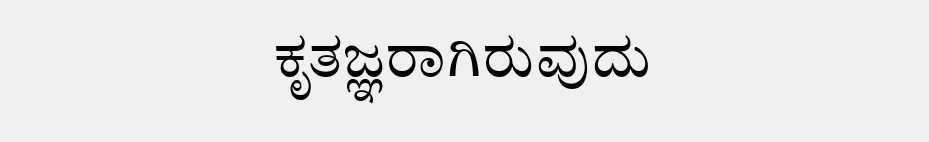ಕೃತಜ್ಞರಾಗಿರುವುದು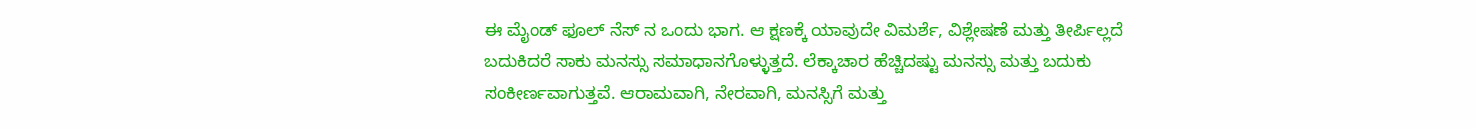ಈ ಮೈಂಡ್ ಫೂಲ್ ನೆಸ್ ನ ಒಂದು ಭಾಗ. ಆ ಕ್ಷಣಕ್ಕೆ ಯಾವುದೇ ವಿಮರ್ಶೆ, ವಿಶ್ಲೇಷಣೆ ಮತ್ತು ತೀರ್ಪಿಲ್ಲದೆ ಬದುಕಿದರೆ ಸಾಕು ಮನಸ್ಸು ಸಮಾಧಾನಗೊಳ್ಳುತ್ತದೆ. ಲೆಕ್ಕಾಚಾರ ಹೆಚ್ಚಿದಷ್ಟು ಮನಸ್ಸು ಮತ್ತು ಬದುಕು ಸಂಕೀರ್ಣವಾಗುತ್ತವೆ. ಆರಾಮವಾಗಿ, ನೇರವಾಗಿ, ಮನಸ್ಸಿಗೆ ಮತ್ತು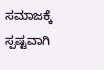ಸಮಾಜಕ್ಕೆ ಸ್ಪಷ್ಟವಾಗಿ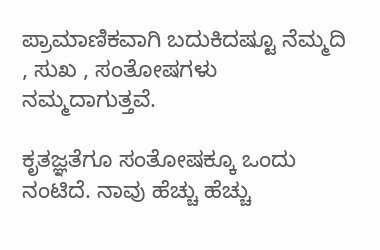ಪ್ರಾಮಾಣಿಕವಾಗಿ ಬದುಕಿದಷ್ಟೂ ನೆಮ್ಮದಿ , ಸುಖ , ಸಂತೋಷಗಳು ನಮ್ಮದಾಗುತ್ತವೆ.

ಕೃತಜ್ಞತೆಗೂ ಸಂತೋಷಕ್ಕೂ ಒಂದು ನಂಟಿದೆ. ನಾವು ಹೆಚ್ಚು ಹೆಚ್ಚು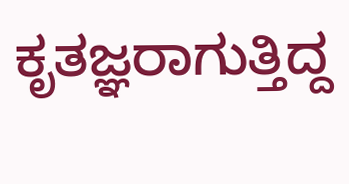ಕೃತಜ್ಞರಾಗುತ್ತಿದ್ದ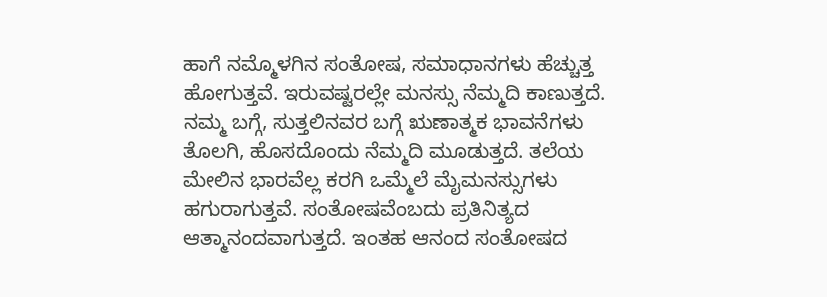ಹಾಗೆ ನಮ್ಮೊಳಗಿನ ಸಂತೋಷ, ಸಮಾಧಾನಗಳು ಹೆಚ್ಚುತ್ತ ಹೋಗುತ್ತವೆ. ಇರುವಷ್ಟರಲ್ಲೇ ಮನಸ್ಸು ನೆಮ್ಮದಿ ಕಾಣುತ್ತದೆ. ನಮ್ಮ ಬಗ್ಗೆ, ಸುತ್ತಲಿನವರ ಬಗ್ಗೆ ಋಣಾತ್ಮಕ ಭಾವನೆಗಳು ತೊಲಗಿ, ಹೊಸದೊಂದು ನೆಮ್ಮದಿ ಮೂಡುತ್ತದೆ. ತಲೆಯ ಮೇಲಿನ ಭಾರವೆಲ್ಲ ಕರಗಿ ಒಮ್ಮೆಲೆ ಮೈಮನಸ್ಸುಗಳು ಹಗುರಾಗುತ್ತವೆ. ಸಂತೋಷವೆಂಬದು ಪ್ರತಿನಿತ್ಯದ ಆತ್ಮಾನಂದವಾಗುತ್ತದೆ. ಇಂತಹ ಆನಂದ ಸಂತೋಷದ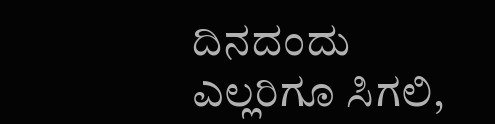ದಿನದಂದು ಎಲ್ಲರಿಗೂ ಸಿಗಲಿ,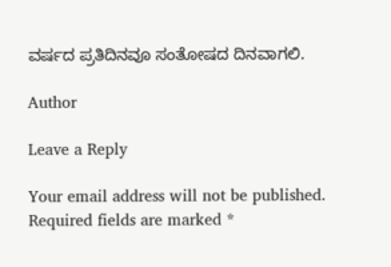ವರ್ಷದ ಪ್ರತಿದಿನವೂ ಸಂತೋಷದ ದಿನವಾಗಲಿ.

Author

Leave a Reply

Your email address will not be published. Required fields are marked *